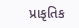પ્રાકૃતિક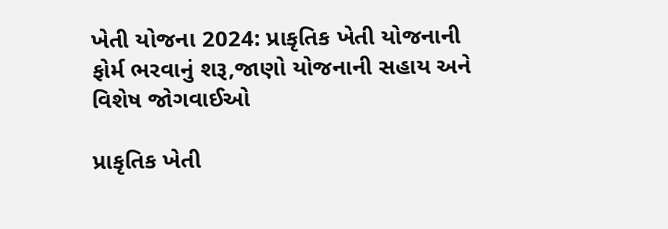ખેતી યોજના 2024: પ્રાકૃતિક ખેતી યોજનાની ફોર્મ ભરવાનું શરૂ,જાણો યોજનાની સહાય અને વિશેષ જોગવાઈઓ

પ્રાકૃતિક ખેતી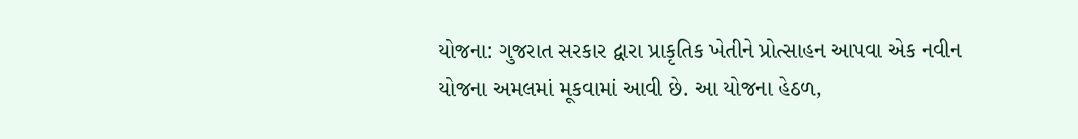યોજના: ગુજરાત સરકાર દ્વારા પ્રાકૃતિક ખેતીને પ્રોત્સાહન આપવા એક નવીન યોજના અમલમાં મૂકવામાં આવી છે. આ યોજના હેઠળ,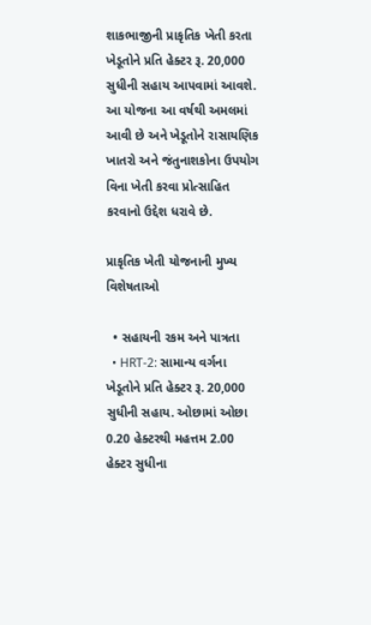શાકભાજીની પ્રાકૃતિક ખેતી કરતા ખેડૂતોને પ્રતિ હેક્ટર રૂ. 20,000 સુધીની સહાય આપવામાં આવશે. આ યોજના આ વર્ષથી અમલમાં આવી છે અને ખેડૂતોને રાસાયણિક ખાતરો અને જંતુનાશકોના ઉપયોગ વિના ખેતી કરવા પ્રોત્સાહિત કરવાનો ઉદ્દેશ ધરાવે છે.

પ્રાકૃતિક ખેતી યોજનાની મુખ્ય વિશેષતાઓ

  • સહાયની રકમ અને પાત્રતા
  • HRT-2: સામાન્ય વર્ગના ખેડૂતોને પ્રતિ હેક્ટર રૂ. 20,000 સુધીની સહાય. ઓછામાં ઓછા 0.20 હેક્ટરથી મહત્તમ 2.00 હેક્ટર સુધીના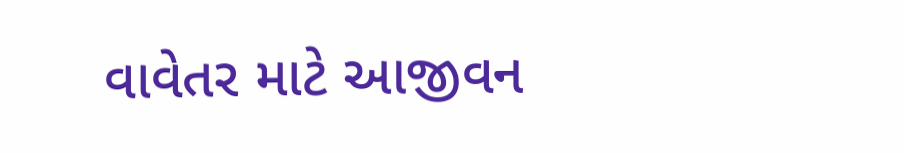વાવેતર માટે આજીવન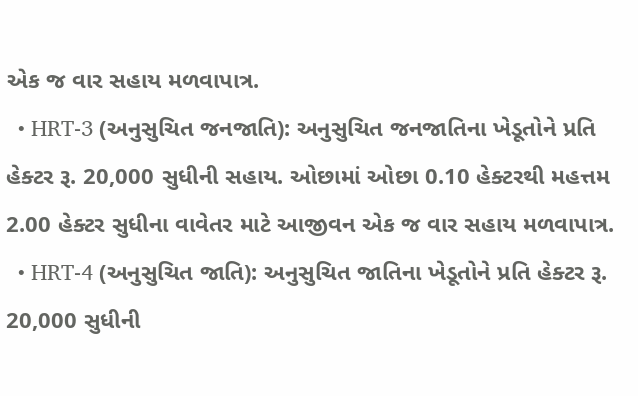એક જ વાર સહાય મળવાપાત્ર.
  • HRT-3 (અનુસુચિત જનજાતિ): અનુસુચિત જનજાતિના ખેડૂતોને પ્રતિ હેક્ટર રૂ. 20,000 સુધીની સહાય. ઓછામાં ઓછા 0.10 હેક્ટરથી મહત્તમ 2.00 હેક્ટર સુધીના વાવેતર માટે આજીવન એક જ વાર સહાય મળવાપાત્ર.
  • HRT-4 (અનુસુચિત જાતિ): અનુસુચિત જાતિના ખેડૂતોને પ્રતિ હેક્ટર રૂ. 20,000 સુધીની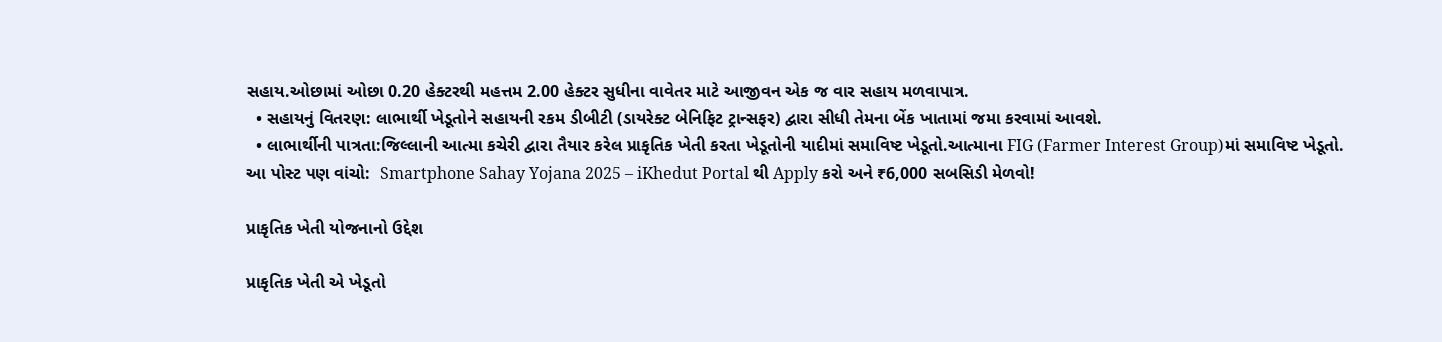સહાય.ઓછામાં ઓછા 0.20 હેક્ટરથી મહત્તમ 2.00 હેક્ટર સુધીના વાવેતર માટે આજીવન એક જ વાર સહાય મળવાપાત્ર.
  • સહાયનું વિતરણ: લાભાર્થી ખેડૂતોને સહાયની રકમ ડીબીટી (ડાયરેક્ટ બેનિફિટ ટ્રાન્સફર) દ્વારા સીધી તેમના બેંક ખાતામાં જમા કરવામાં આવશે.
  • લાભાર્થીની પાત્રતા:જિલ્લાની આત્મા કચેરી દ્વારા તૈયાર કરેલ પ્રાકૃતિક ખેતી કરતા ખેડૂતોની યાદીમાં સમાવિષ્ટ ખેડૂતો.આત્માના FIG (Farmer Interest Group)માં સમાવિષ્ટ ખેડૂતો.
આ પોસ્ટ પણ વાંચો:  Smartphone Sahay Yojana 2025 – iKhedut Portal થી Apply કરો અને ₹6,000 સબસિડી મેળવો!

પ્રાકૃતિક ખેતી યોજનાનો ઉદ્દેશ

પ્રાકૃતિક ખેતી એ ખેડૂતો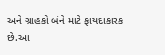અને ગ્રાહકો બંને માટે ફાયદાકારક છે.આ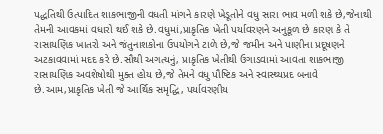પદ્ધતિથી ઉત્પાદિત શાકભાજીની વધતી માંગને કારણે ખેડૂતોને વધુ સારા ભાવ મળી શકે છે,જેનાથી તેમની આવકમાં વધારો થઈ શકે છે.વધુમાં,પ્રાકૃતિક ખેતી પર્યાવરણને અનુકૂળ છે કારણ કે તે રાસાયણિક ખાતરો અને જંતુનાશકોના ઉપયોગને ટાળે છે,જે જમીન અને પાણીના પ્રદૂષણને અટકાવવામાં મદદ કરે છે.સૌથી અગત્યનું, પ્રાકૃતિક ખેતીથી ઉગાડવામાં આવતા શાકભાજી રાસાયણિક અવશેષોથી મુક્ત હોય છે,જે તેમને વધુ પૌષ્ટિક અને સ્વાસ્થ્યપ્રદ બનાવે છે.આમ,પ્રાકૃતિક ખેતી જે આર્થિક સમૃદ્ધિ, પર્યાવરણીય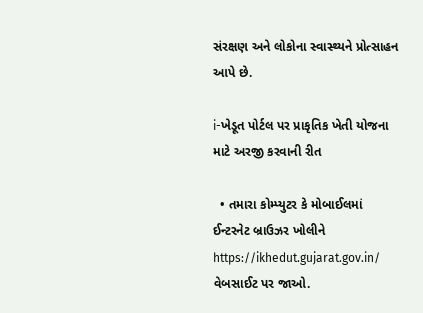સંરક્ષણ અને લોકોના સ્વાસ્થ્યને પ્રોત્સાહન આપે છે.

i-ખેડૂત પોર્ટલ પર પ્રાકૃતિક ખેતી યોજના માટે અરજી કરવાની રીત

  • તમારા કોમ્પ્યુટર કે મોબાઈલમાં ઈન્ટરનેટ બ્રાઉઝર ખોલીને https://ikhedut.gujarat.gov.in/ વેબસાઈટ પર જાઓ.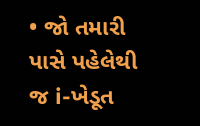• જો તમારી પાસે પહેલેથી જ i-ખેડૂત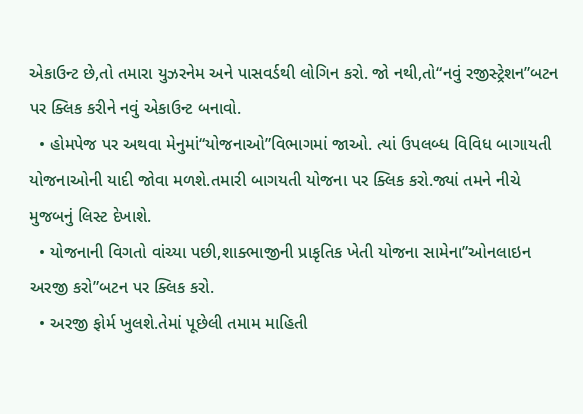એકાઉન્ટ છે,તો તમારા યુઝરનેમ અને પાસવર્ડથી લોગિન કરો. જો નથી,તો“નવું રજીસ્ટ્રેશન”બટન પર ક્લિક કરીને નવું એકાઉન્ટ બનાવો.
  • હોમપેજ પર અથવા મેનુમાં“યોજનાઓ”વિભાગમાં જાઓ. ત્યાં ઉપલબ્ધ વિવિધ બાગાયતી યોજનાઓની યાદી જોવા મળશે.તમારી બાગયતી યોજના પર ક્લિક કરો.જ્યાં તમને નીચે મુજબનું લિસ્ટ દેખાશે.
  • યોજનાની વિગતો વાંચ્યા પછી,શાક્ભાજીની પ્રાકૃતિક ખેતી યોજના સામેના”ઓનલાઇન અરજી કરો”બટન પર ક્લિક કરો.
  • અરજી ફોર્મ ખુલશે.તેમાં પૂછેલી તમામ માહિતી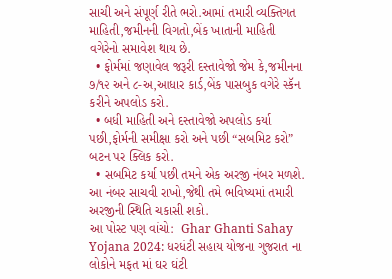સાચી અને સંપૂર્ણ રીતે ભરો.આમાં તમારી વ્યક્તિગત માહિતી,જમીનની વિગતો,બેંક ખાતાની માહિતી વગેરેનો સમાવેશ થાય છે.
  • ફોર્મમાં જણાવેલ જરૂરી દસ્તાવેજો જેમ કે,જમીનના ૭/૧૨ અને ૮-અ,આધાર કાર્ડ,બેંક પાસબુક વગેરે સ્કૅન કરીને અપલોડ કરો.
  • બધી માહિતી અને દસ્તાવેજો અપલોડ કર્યા પછી,ફોર્મની સમીક્ષા કરો અને પછી “સબમિટ કરો” બટન પર ક્લિક કરો.
  • સબમિટ કર્યા પછી તમને એક અરજી નંબર મળશે. આ નંબર સાચવી રાખો,જેથી તમે ભવિષ્યમાં તમારી અરજીની સ્થિતિ ચકાસી શકો.
આ પોસ્ટ પણ વાંચો:  Ghar Ghanti Sahay Yojana 2024: ધરધંટી સહાય યોજના ગુજરાત ના લોકોને મફત માં ઘર ઘંટી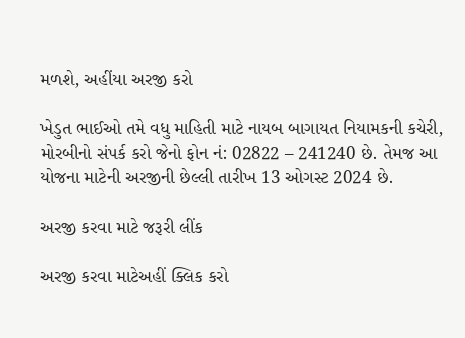મળશે, અહીંયા અરજી કરો

ખેડુત ભાઈઓ તમે વધુ માહિતી માટે નાયબ બાગાયત નિયામકની કચેરી, મોરબીનો સંપર્ક કરો જેનો ફોન નં: 02822 – 241240 છે. તેમજ આ યોજના માટેની અરજીની છેલ્લી તારીખ 13 ઓગસ્ટ 2024 છે.

અરજી કરવા માટે જરૂરી લીંક

અરજી કરવા માટેઅહીં ક્લિક કરો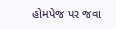હોમપેજ પર જવા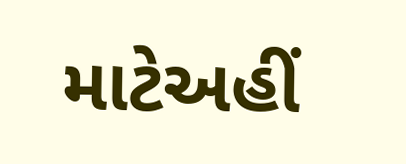માટેઅહીં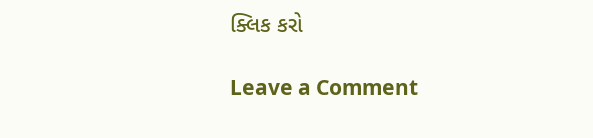ક્લિક કરો

Leave a Comment